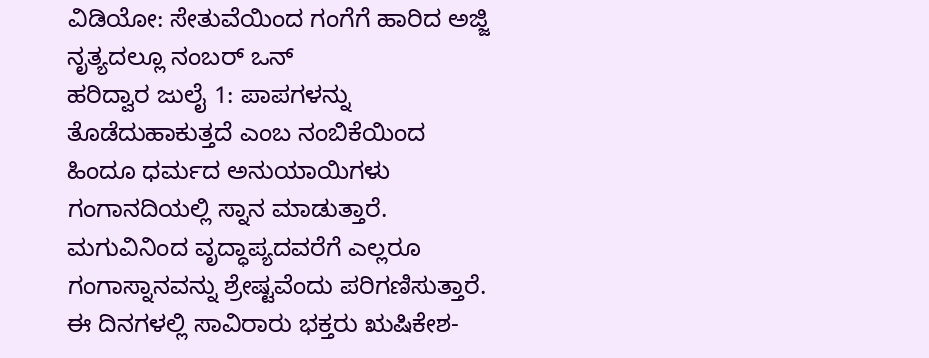ವಿಡಿಯೋ: ಸೇತುವೆಯಿಂದ ಗಂಗೆಗೆ ಹಾರಿದ ಅಜ್ಜಿ ನೃತ್ಯದಲ್ಲೂ ನಂಬರ್ ಒನ್
ಹರಿದ್ವಾರ ಜುಲೈ 1: ಪಾಪಗಳನ್ನು ತೊಡೆದುಹಾಕುತ್ತದೆ ಎಂಬ ನಂಬಿಕೆಯಿಂದ ಹಿಂದೂ ಧರ್ಮದ ಅನುಯಾಯಿಗಳು ಗಂಗಾನದಿಯಲ್ಲಿ ಸ್ನಾನ ಮಾಡುತ್ತಾರೆ. ಮಗುವಿನಿಂದ ವೃದ್ಧಾಪ್ಯದವರೆಗೆ ಎಲ್ಲರೂ ಗಂಗಾಸ್ನಾನವನ್ನು ಶ್ರೇಷ್ಟವೆಂದು ಪರಿಗಣಿಸುತ್ತಾರೆ. ಈ ದಿನಗಳಲ್ಲಿ ಸಾವಿರಾರು ಭಕ್ತರು ಋಷಿಕೇಶ-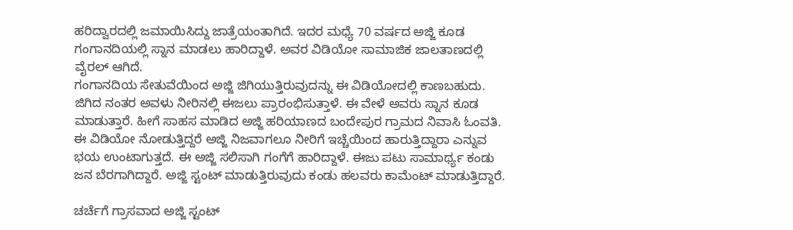ಹರಿದ್ವಾರದಲ್ಲಿ ಜಮಾಯಿಸಿದ್ದು ಜಾತ್ರೆಯಂತಾಗಿದೆ. ಇದರ ಮಧ್ಯೆ 70 ವರ್ಷದ ಅಜ್ಜಿ ಕೂಡ ಗಂಗಾನದಿಯಲ್ಲಿ ಸ್ನಾನ ಮಾಡಲು ಹಾರಿದ್ದಾಳೆ. ಅವರ ವಿಡಿಯೋ ಸಾಮಾಜಿಕ ಜಾಲತಾಣದಲ್ಲಿ ವೈರಲ್ ಆಗಿದೆ.
ಗಂಗಾನದಿಯ ಸೇತುವೆಯಿಂದ ಅಜ್ಜಿ ಜಿಗಿಯುತ್ತಿರುವುದನ್ನು ಈ ವಿಡಿಯೋದಲ್ಲಿ ಕಾಣಬಹುದು. ಜಿಗಿದ ನಂತರ ಅವಳು ನೀರಿನಲ್ಲಿ ಈಜಲು ಪ್ರಾರಂಭಿಸುತ್ತಾಳೆ. ಈ ವೇಳೆ ಅವರು ಸ್ನಾನ ಕೂಡ ಮಾಡುತ್ತಾರೆ. ಹೀಗೆ ಸಾಹಸ ಮಾಡಿದ ಅಜ್ಜಿ ಹರಿಯಾಣದ ಬಂದೇಪುರ ಗ್ರಾಮದ ನಿವಾಸಿ ಓಂವತಿ. ಈ ವಿಡಿಯೋ ನೋಡುತ್ತಿದ್ದರೆ ಅಜ್ಜಿ ನಿಜವಾಗಲೂ ನೀರಿಗೆ ಇಚ್ಚೆಯಿಂದ ಹಾರುತ್ತಿದ್ದಾರಾ ಎನ್ನುವ ಭಯ ಉಂಟಾಗುತ್ತದೆ. ಈ ಅಜ್ಜಿ ಸಲಿಸಾಗಿ ಗಂಗೆಗೆ ಹಾರಿದ್ದಾಳೆ. ಈಜು ಪಟು ಸಾಮಾರ್ಥ್ಯ ಕಂಡು ಜನ ಬೆರಗಾಗಿದ್ದಾರೆ. ಅಜ್ಜಿ ಸ್ಟಂಟ್ ಮಾಡುತ್ತಿರುವುದು ಕಂಡು ಹಲವರು ಕಾಮೆಂಟ್ ಮಾಡುತ್ತಿದ್ದಾರೆ.

ಚರ್ಚೆಗೆ ಗ್ರಾಸವಾದ ಅಜ್ಜಿ ಸ್ಟಂಟ್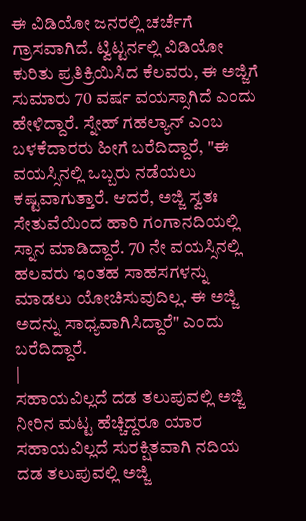ಈ ವಿಡಿಯೋ ಜನರಲ್ಲಿ ಚರ್ಚೆಗೆ ಗ್ರಾಸವಾಗಿದೆ. ಟ್ವಿಟ್ಟರ್ನಲ್ಲಿ ವಿಡಿಯೋ ಕುರಿತು ಪ್ರತಿಕ್ರಿಯಿಸಿದ ಕೆಲವರು, ಈ ಅಜ್ಜಿಗೆ ಸುಮಾರು 70 ವರ್ಷ ವಯಸ್ಸಾಗಿದೆ ಎಂದು ಹೇಳಿದ್ದಾರೆ. ಸ್ನೇಹ್ ಗಹಲ್ಯಾನ್ ಎಂಬ ಬಳಕೆದಾರರು ಹೀಗೆ ಬರೆದಿದ್ದಾರೆ, "ಈ ವಯಸ್ಸಿನಲ್ಲಿ ಒಬ್ಬರು ನಡೆಯಲು ಕಷ್ಟವಾಗುತ್ತಾರೆ. ಆದರೆ, ಅಜ್ಜಿ ಸ್ವತಃ ಸೇತುವೆಯಿಂದ ಹಾರಿ ಗಂಗಾನದಿಯಲ್ಲಿ ಸ್ನಾನ ಮಾಡಿದ್ದಾರೆ. 70 ನೇ ವಯಸ್ಸಿನಲ್ಲಿ ಹಲವರು ಇಂತಹ ಸಾಹಸಗಳನ್ನು ಮಾಡಲು ಯೋಚಿಸುವುದಿಲ್ಲ. ಈ ಅಜ್ಜಿ ಅದನ್ನು ಸಾಧ್ಯವಾಗಿಸಿದ್ದಾರೆ" ಎಂದು ಬರೆದಿದ್ದಾರೆ.
|
ಸಹಾಯವಿಲ್ಲದೆ ದಡ ತಲುಪುವಲ್ಲಿ ಅಜ್ಜಿ
ನೀರಿನ ಮಟ್ಟ ಹೆಚ್ಚಿದ್ದರೂ ಯಾರ ಸಹಾಯವಿಲ್ಲದೆ ಸುರಕ್ಷಿತವಾಗಿ ನದಿಯ ದಡ ತಲುಪುವಲ್ಲಿ ಅಜ್ಜಿ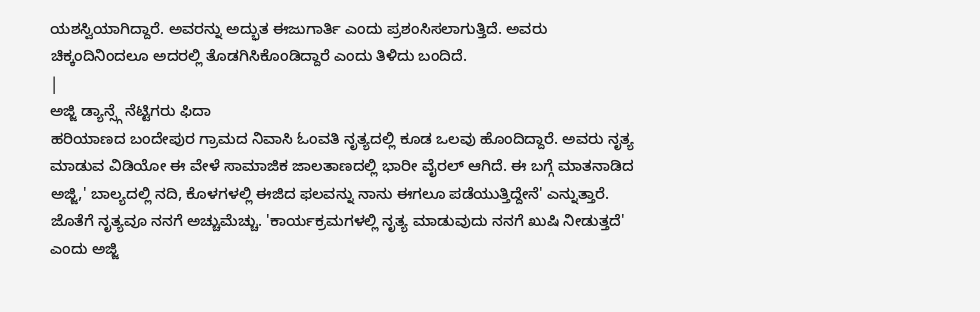ಯಶಸ್ವಿಯಾಗಿದ್ದಾರೆ. ಅವರನ್ನು ಅದ್ಭುತ ಈಜುಗಾರ್ತಿ ಎಂದು ಪ್ರಶಂಸಿಸಲಾಗುತ್ತಿದೆ. ಅವರು ಚಿಕ್ಕಂದಿನಿಂದಲೂ ಅದರಲ್ಲಿ ತೊಡಗಿಸಿಕೊಂಡಿದ್ದಾರೆ ಎಂದು ತಿಳಿದು ಬಂದಿದೆ.
|
ಅಜ್ಜಿ ಡ್ಯಾನ್ಸ್ಗೆ ನೆಟ್ಟಿಗರು ಫಿದಾ
ಹರಿಯಾಣದ ಬಂದೇಪುರ ಗ್ರಾಮದ ನಿವಾಸಿ ಓಂವತಿ ನೃತ್ಯದಲ್ಲಿ ಕೂಡ ಒಲವು ಹೊಂದಿದ್ದಾರೆ. ಅವರು ನೃತ್ಯ ಮಾಡುವ ವಿಡಿಯೋ ಈ ವೇಳೆ ಸಾಮಾಜಿಕ ಜಾಲತಾಣದಲ್ಲಿ ಭಾರೀ ವೈರಲ್ ಆಗಿದೆ. ಈ ಬಗ್ಗೆ ಮಾತನಾಡಿದ ಅಜ್ಜಿ,' ಬಾಲ್ಯದಲ್ಲಿ ನದಿ, ಕೊಳಗಳಲ್ಲಿ ಈಜಿದ ಫಲವನ್ನು ನಾನು ಈಗಲೂ ಪಡೆಯುತ್ತಿದ್ದೇನೆ' ಎನ್ನುತ್ತಾರೆ. ಜೊತೆಗೆ ನೃತ್ಯವೂ ನನಗೆ ಅಚ್ಚುಮೆಚ್ಚು. 'ಕಾರ್ಯಕ್ರಮಗಳಲ್ಲಿ ನೃತ್ಯ ಮಾಡುವುದು ನನಗೆ ಖುಷಿ ನೀಡುತ್ತದೆ' ಎಂದು ಅಜ್ಜಿ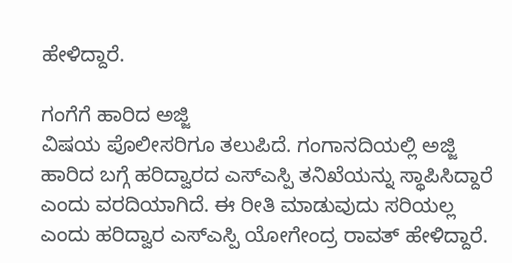ಹೇಳಿದ್ದಾರೆ.

ಗಂಗೆಗೆ ಹಾರಿದ ಅಜ್ಜಿ
ವಿಷಯ ಪೊಲೀಸರಿಗೂ ತಲುಪಿದೆ. ಗಂಗಾನದಿಯಲ್ಲಿ ಅಜ್ಜಿ ಹಾರಿದ ಬಗ್ಗೆ ಹರಿದ್ವಾರದ ಎಸ್ಎಸ್ಪಿ ತನಿಖೆಯನ್ನು ಸ್ಥಾಪಿಸಿದ್ದಾರೆ ಎಂದು ವರದಿಯಾಗಿದೆ. ಈ ರೀತಿ ಮಾಡುವುದು ಸರಿಯಲ್ಲ ಎಂದು ಹರಿದ್ವಾರ ಎಸ್ಎಸ್ಪಿ ಯೋಗೇಂದ್ರ ರಾವತ್ ಹೇಳಿದ್ದಾರೆ.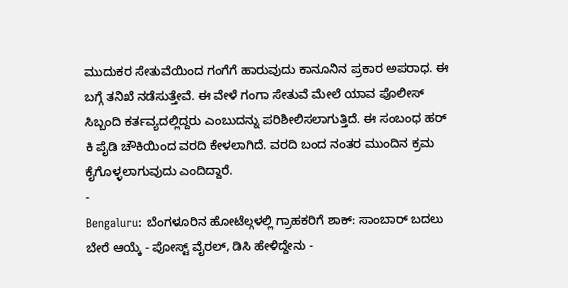ಮುದುಕರ ಸೇತುವೆಯಿಂದ ಗಂಗೆಗೆ ಹಾರುವುದು ಕಾನೂನಿನ ಪ್ರಕಾರ ಅಪರಾಧ. ಈ ಬಗ್ಗೆ ತನಿಖೆ ನಡೆಸುತ್ತೇವೆ. ಈ ವೇಳೆ ಗಂಗಾ ಸೇತುವೆ ಮೇಲೆ ಯಾವ ಪೊಲೀಸ್ ಸಿಬ್ಬಂದಿ ಕರ್ತವ್ಯದಲ್ಲಿದ್ದರು ಎಂಬುದನ್ನು ಪರಿಶೀಲಿಸಲಾಗುತ್ತಿದೆ. ಈ ಸಂಬಂಧ ಹರ್ ಕಿ ಪೈಡಿ ಚೌಕಿಯಿಂದ ವರದಿ ಕೇಳಲಾಗಿದೆ. ವರದಿ ಬಂದ ನಂತರ ಮುಂದಿನ ಕ್ರಮ ಕೈಗೊಳ್ಳಲಾಗುವುದು ಎಂದಿದ್ದಾರೆ.
-
Bengaluru: ಬೆಂಗಳೂರಿನ ಹೋಟೆಲ್ಗಳಲ್ಲಿ ಗ್ರಾಹಕರಿಗೆ ಶಾಕ್: ಸಾಂಬಾರ್ ಬದಲು ಬೇರೆ ಆಯ್ಕೆ - ಪೋಸ್ಟ್ ವೈರಲ್, ಡಿಸಿ ಹೇಳಿದ್ದೇನು -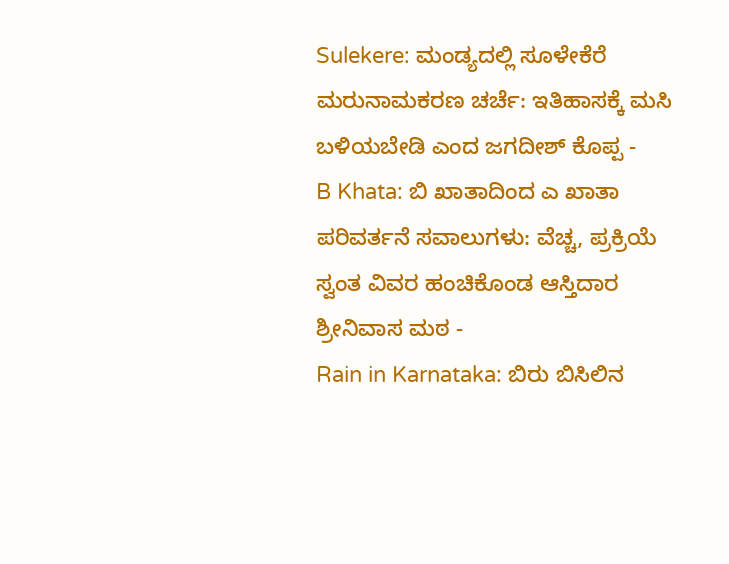Sulekere: ಮಂಡ್ಯದಲ್ಲಿ ಸೂಳೇಕೆರೆ ಮರುನಾಮಕರಣ ಚರ್ಚೆ: ಇತಿಹಾಸಕ್ಕೆ ಮಸಿ ಬಳಿಯಬೇಡಿ ಎಂದ ಜಗದೀಶ್ ಕೊಪ್ಪ -
B Khata: ಬಿ ಖಾತಾದಿಂದ ಎ ಖಾತಾ ಪರಿವರ್ತನೆ ಸವಾಲುಗಳು: ವೆಚ್ಚ, ಪ್ರಕ್ರಿಯೆ ಸ್ವಂತ ವಿವರ ಹಂಚಿಕೊಂಡ ಆಸ್ತಿದಾರ ಶ್ರೀನಿವಾಸ ಮಠ -
Rain in Karnataka: ಬಿರು ಬಿಸಿಲಿನ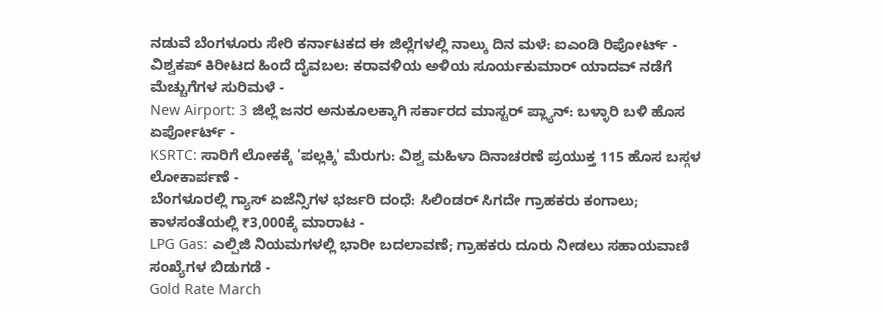ನಡುವೆ ಬೆಂಗಳೂರು ಸೇರಿ ಕರ್ನಾಟಕದ ಈ ಜಿಲ್ಲೆಗಳಲ್ಲಿ ನಾಲ್ಕು ದಿನ ಮಳೆ: ಐಎಂಡಿ ರಿಪೋರ್ಟ್ -
ವಿಶ್ವಕಪ್ ಕಿರೀಟದ ಹಿಂದೆ ದೈವಬಲ: ಕರಾವಳಿಯ ಅಳಿಯ ಸೂರ್ಯಕುಮಾರ್ ಯಾದವ್ ನಡೆಗೆ ಮೆಚ್ಚುಗೆಗಳ ಸುರಿಮಳೆ -
New Airport: 3 ಜಿಲ್ಲೆ ಜನರ ಅನುಕೂಲಕ್ಕಾಗಿ ಸರ್ಕಾರದ ಮಾಸ್ಟರ್ ಪ್ಲ್ಯಾನ್: ಬಳ್ಳಾರಿ ಬಳಿ ಹೊಸ ಏರ್ಪೋರ್ಟ್ -
KSRTC: ಸಾರಿಗೆ ಲೋಕಕ್ಕೆ 'ಪಲ್ಲಕ್ಕಿ' ಮೆರುಗು: ವಿಶ್ವ ಮಹಿಳಾ ದಿನಾಚರಣೆ ಪ್ರಯುಕ್ತ 115 ಹೊಸ ಬಸ್ಗಳ ಲೋಕಾರ್ಪಣೆ -
ಬೆಂಗಳೂರಲ್ಲಿ ಗ್ಯಾಸ್ ಏಜೆನ್ಸಿಗಳ ಭರ್ಜರಿ ದಂಧೆ: ಸಿಲಿಂಡರ್ ಸಿಗದೇ ಗ್ರಾಹಕರು ಕಂಗಾಲು; ಕಾಳಸಂತೆಯಲ್ಲಿ ₹3,000ಕ್ಕೆ ಮಾರಾಟ -
LPG Gas: ಎಲ್ಪಿಜಿ ನಿಯಮಗಳಲ್ಲಿ ಭಾರೀ ಬದಲಾವಣೆ; ಗ್ರಾಹಕರು ದೂರು ನೀಡಲು ಸಹಾಯವಾಣಿ ಸಂಖ್ಯೆಗಳ ಬಿಡುಗಡೆ -
Gold Rate March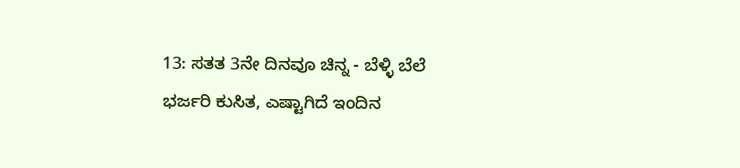13: ಸತತ 3ನೇ ದಿನವೂ ಚಿನ್ನ - ಬೆಳ್ಳಿ ಬೆಲೆ ಭರ್ಜರಿ ಕುಸಿತ, ಎಷ್ಟಾಗಿದೆ ಇಂದಿನ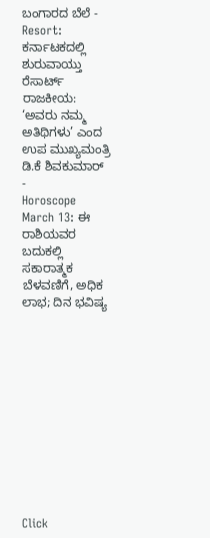ಬಂಗಾರದ ಬೆಲೆ -
Resort: ಕರ್ನಾಟಕದಲ್ಲಿ ಶುರುವಾಯ್ತು ರೆಸಾರ್ಟ್ ರಾಜಕೀಯ: ‘ಅವರು ನಮ್ಮ ಅತಿಥಿಗಳು’ ಎಂದ ಉಪ ಮುಖ್ಯಮಂತ್ರಿ ಡಿ.ಕೆ ಶಿವಕುಮಾರ್ -
Horoscope March 13: ಈ ರಾಶಿಯವರ ಬದುಕಲ್ಲಿ ಸಕಾರಾತ್ಮಕ ಬೆಳವಣಿಗೆ, ಅಧಿಕ ಲಾಭ; ದಿನ ಭವಿಷ್ಯ












Click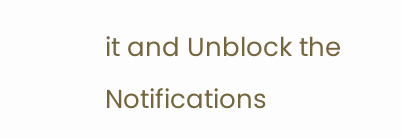it and Unblock the Notifications